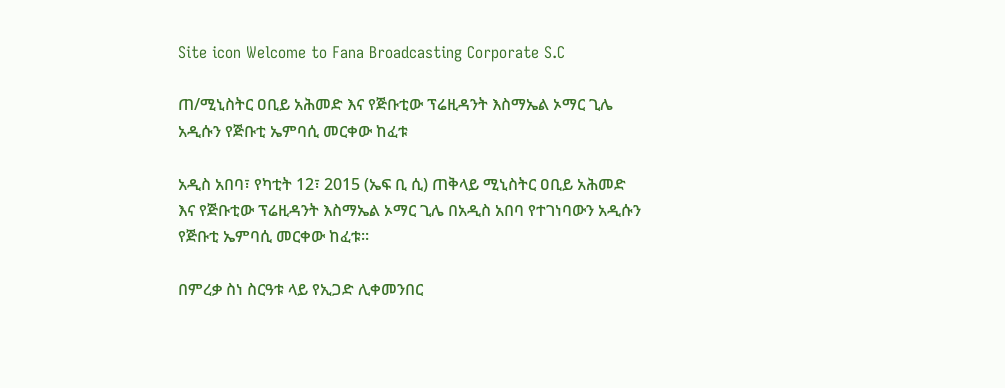Site icon Welcome to Fana Broadcasting Corporate S.C

ጠ/ሚኒስትር ዐቢይ አሕመድ እና የጅቡቲው ፕሬዚዳንት እስማኤል ኦማር ጊሌ አዲሱን የጅቡቲ ኤምባሲ መርቀው ከፈቱ

አዲስ አበባ፣ የካቲት 12፣ 2015 (ኤፍ ቢ ሲ) ጠቅላይ ሚኒስትር ዐቢይ አሕመድ እና የጅቡቲው ፕሬዚዳንት እስማኤል ኦማር ጊሌ በአዲስ አበባ የተገነባውን አዲሱን የጅቡቲ ኤምባሲ መርቀው ከፈቱ፡፡

በምረቃ ስነ ስርዓቱ ላይ የኢጋድ ሊቀመንበር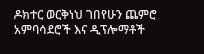ዶክተር ወርቅነህ ገበየሁን ጨምሮ አምባሳደሮች እና ዲፕሎማቶች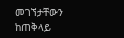መገኘታቸውን ከጠቅላይ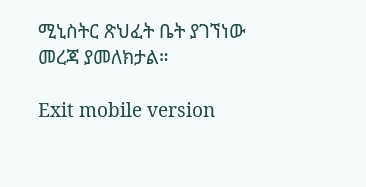ሚኒስትር ጽህፈት ቤት ያገኘነው መረጃ ያመለክታል።

Exit mobile version